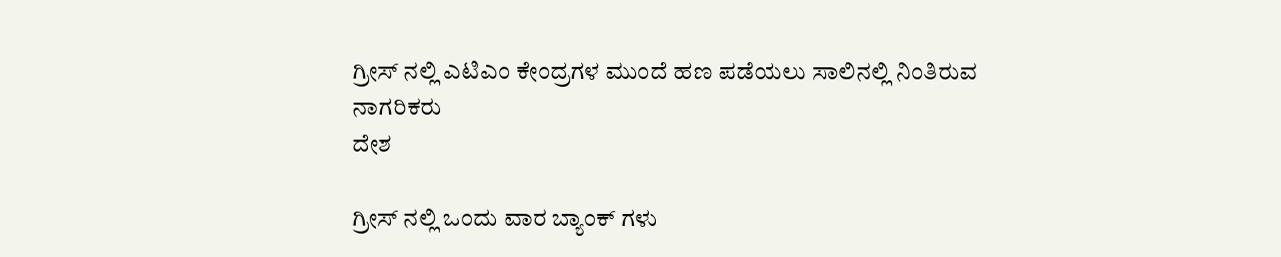ಗ್ರೀಸ್ ನಲ್ಲಿ ಎಟಿಎಂ ಕೇಂದ್ರಗಳ ಮುಂದೆ ಹಣ ಪಡೆಯಲು ಸಾಲಿನಲ್ಲಿ ನಿಂತಿರುವ ನಾಗರಿಕರು
ದೇಶ

ಗ್ರೀಸ್ ನಲ್ಲಿ ಒಂದು ವಾರ ಬ್ಯಾಂಕ್ ಗಳು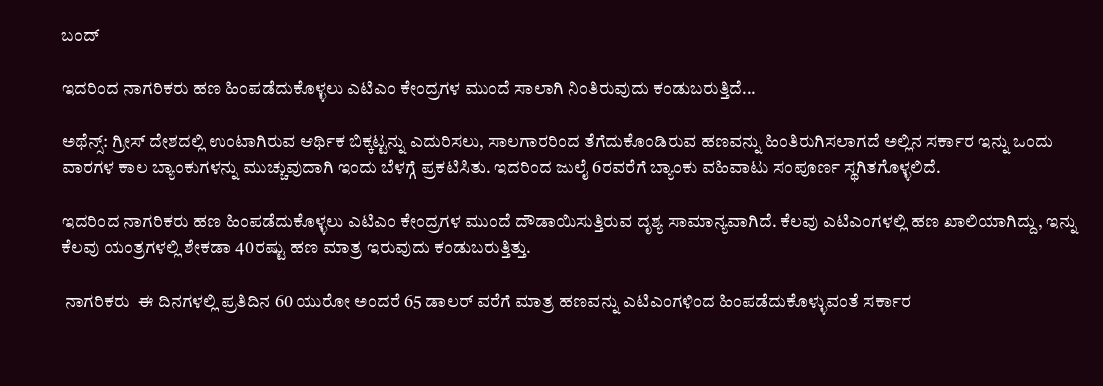ಬಂದ್

ಇದರಿಂದ ನಾಗರಿಕರು ಹಣ ಹಿಂಪಡೆದುಕೊಳ್ಳಲು ಎಟಿಎಂ ಕೇಂದ್ರಗಳ ಮುಂದೆ ಸಾಲಾಗಿ ನಿಂತಿರುವುದು ಕಂಡುಬರುತ್ತಿದೆ...

ಅಥೆನ್ಸ್: ಗ್ರೀಸ್ ದೇಶದಲ್ಲಿ ಉಂಟಾಗಿರುವ ಆರ್ಥಿಕ ಬಿಕ್ಕಟ್ಟನ್ನು ಎದುರಿಸಲು, ಸಾಲಗಾರರಿಂದ ತೆಗೆದುಕೊಂಡಿರುವ ಹಣವನ್ನು ಹಿಂತಿರುಗಿಸಲಾಗದೆ ಅಲ್ಲಿನ ಸರ್ಕಾರ ಇನ್ನು ಒಂದು ವಾರಗಳ ಕಾಲ ಬ್ಯಾಂಕುಗಳನ್ನು ಮುಚ್ಚುವುದಾಗಿ ಇಂದು ಬೆಳಗ್ಗೆ ಪ್ರಕಟಿಸಿತು. ಇದರಿಂದ ಜುಲೈ 6ರವರೆಗೆ ಬ್ಯಾಂಕು ವಹಿವಾಟು ಸಂಪೂರ್ಣ ಸ್ಥಗಿತಗೊಳ್ಳಲಿದೆ.

ಇದರಿಂದ ನಾಗರಿಕರು ಹಣ ಹಿಂಪಡೆದುಕೊಳ್ಳಲು ಎಟಿಎಂ ಕೇಂದ್ರಗಳ ಮುಂದೆ ದೌಡಾಯಿಸುತ್ತಿರುವ ದೃಶ್ಯ ಸಾಮಾನ್ಯವಾಗಿದೆ. ಕೆಲವು ಎಟಿಎಂಗಳಲ್ಲಿ ಹಣ ಖಾಲಿಯಾಗಿದ್ದು, ಇನ್ನು ಕೆಲವು ಯಂತ್ರಗಳಲ್ಲಿ ಶೇಕಡಾ 40ರಷ್ಟು ಹಣ ಮಾತ್ರ ಇರುವುದು ಕಂಡುಬರುತ್ತಿತ್ತು.

 ನಾಗರಿಕರು  ಈ ದಿನಗಳಲ್ಲಿ ಪ್ರತಿದಿನ 60 ಯುರೋ ಅಂದರೆ 65 ಡಾಲರ್ ವರೆಗೆ ಮಾತ್ರ ಹಣವನ್ನು ಎಟಿಎಂಗಳಿಂದ ಹಿಂಪಡೆದುಕೊಳ್ಳುವಂತೆ ಸರ್ಕಾರ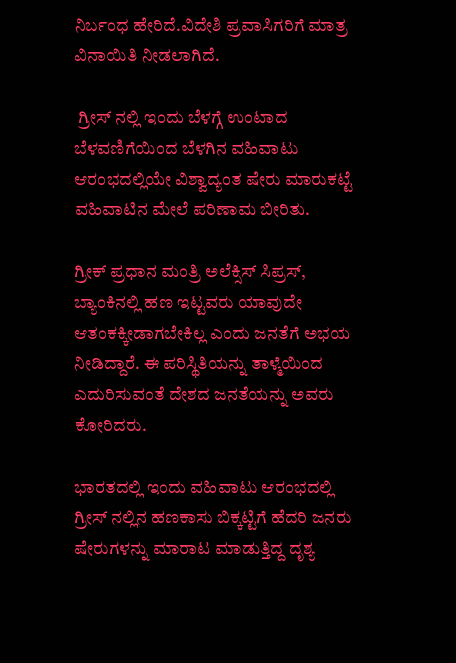ನಿರ್ಬಂಧ ಹೇರಿದೆ.ವಿದೇಶಿ ಪ್ರವಾಸಿಗರಿಗೆ ಮಾತ್ರ ವಿನಾಯಿತಿ ನೀಡಲಾಗಿದೆ.

 ಗ್ರೀಸ್ ನಲ್ಲಿ ಇಂದು ಬೆಳಗ್ಗೆ ಉಂಟಾದ ಬೆಳವಣಿಗೆಯಿಂದ ಬೆಳಗಿನ ವಹಿವಾಟು ಆರಂಭದಲ್ಲಿಯೇ ವಿಶ್ವಾದ್ಯಂತ ಷೇರು ಮಾರುಕಟ್ಟೆ ವಹಿವಾಟಿನ ಮೇಲೆ ಪರಿಣಾಮ ಬೀರಿತು.

ಗ್ರೀಕ್ ಪ್ರಧಾನ ಮಂತ್ರಿ ಅಲೆಕ್ಸಿಸ್ ಸಿಪ್ರಸ್, ಬ್ಯಾಂಕಿನಲ್ಲಿ ಹಣ ಇಟ್ಟವರು ಯಾವುದೇ ಆತಂಕಕ್ಕೀಡಾಗಬೇಕಿಲ್ಲ ಎಂದು ಜನತೆಗೆ ಅಭಯ ನೀಡಿದ್ದಾರೆ. ಈ ಪರಿಸ್ಥಿತಿಯನ್ನು ತಾಳ್ಮೆಯಿಂದ ಎದುರಿಸುವಂತೆ ದೇಶದ ಜನತೆಯನ್ನು ಅವರು ಕೋರಿದರು.

ಭಾರತದಲ್ಲಿ ಇಂದು ವಹಿವಾಟು ಆರಂಭದಲ್ಲಿ ಗ್ರೀಸ್ ನಲ್ಲಿನ ಹಣಕಾಸು ಬಿಕ್ಕಟ್ಟಿಗೆ ಹೆದರಿ ಜನರು ಷೇರುಗಳನ್ನು ಮಾರಾಟ ಮಾಡುತ್ತಿದ್ದ ದೃಶ್ಯ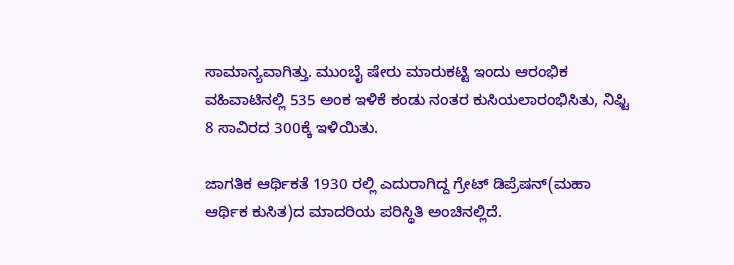ಸಾಮಾನ್ಯವಾಗಿತ್ತು. ಮುಂಬೈ ಷೇರು ಮಾರುಕಟ್ಟಿ ಇಂದು ಆರಂಭಿಕ ವಹಿವಾಟಿನಲ್ಲಿ 535 ಅಂಕ ಇಳಿಕೆ ಕಂಡು ನಂತರ ಕುಸಿಯಲಾರಂಭಿಸಿತು, ನಿಫ್ಟಿ 8 ಸಾವಿರದ 300ಕ್ಕೆ ಇಳಿಯಿತು.

ಜಾಗತಿಕ ಆರ್ಥಿಕತೆ 1930 ರಲ್ಲಿ ಎದುರಾಗಿದ್ದ ಗ್ರೇಟ್ ಡಿಪ್ರೆಷನ್(ಮಹಾ ಆರ್ಥಿಕ ಕುಸಿತ)ದ ಮಾದರಿಯ ಪರಿಸ್ಥಿತಿ ಅಂಚಿನಲ್ಲಿದೆ.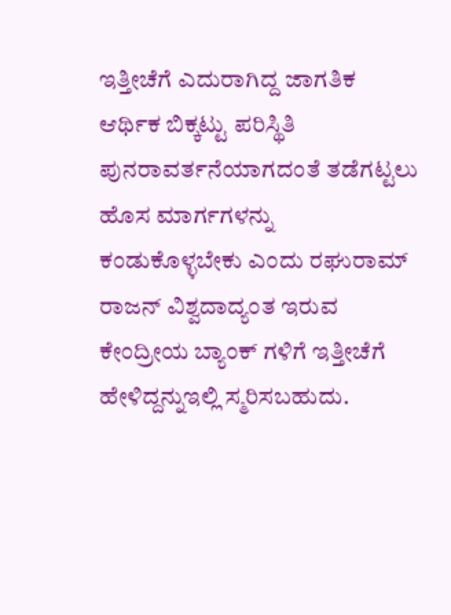ಇತ್ತೀಚೆಗೆ ಎದುರಾಗಿದ್ದ ಜಾಗತಿಕ ಆರ್ಥಿಕ ಬಿಕ್ಕಟ್ಟು ಪರಿಸ್ಥಿತಿ ಪುನರಾವರ್ತನೆಯಾಗದಂತೆ ತಡೆಗಟ್ಟಲು ಹೊಸ ಮಾರ್ಗಗಳನ್ನು ಕಂಡುಕೊಳ್ಳಬೇಕು ಎಂದು ರಘುರಾಮ್ ರಾಜನ್ ವಿಶ್ವದಾದ್ಯಂತ ಇರುವ ಕೇಂದ್ರೀಯ ಬ್ಯಾಂಕ್ ಗಳಿಗೆ ಇತ್ತೀಚೆಗೆ ಹೇಳಿದ್ದನ್ನುಇಲ್ಲಿ ಸ್ಮರಿಸಬಹುದು.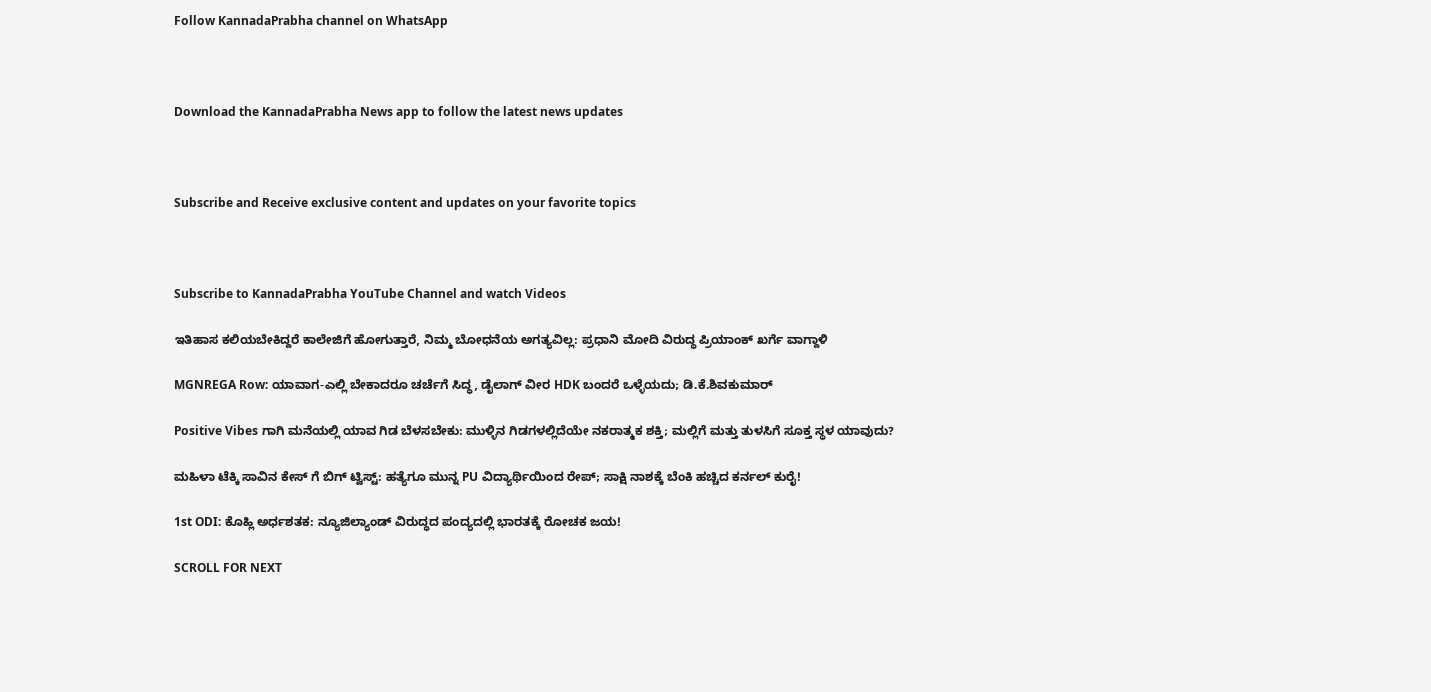Follow KannadaPrabha channel on WhatsApp



Download the KannadaPrabha News app to follow the latest news updates



Subscribe and Receive exclusive content and updates on your favorite topics



Subscribe to KannadaPrabha YouTube Channel and watch Videos

ಇತಿಹಾಸ ಕಲಿಯಬೇಕಿದ್ದರೆ ಕಾಲೇಜಿಗೆ ಹೋಗುತ್ತಾರೆ, ನಿಮ್ಮ ಬೋಧನೆಯ ಅಗತ್ಯವಿಲ್ಲ: ಪ್ರಧಾನಿ ಮೋದಿ ವಿರುದ್ಧ ಪ್ರಿಯಾಂಕ್ ಖರ್ಗೆ ವಾಗ್ದಾಳಿ

MGNREGA Row: ಯಾವಾಗ-ಎಲ್ಲಿ ಬೇಕಾದರೂ ಚರ್ಚೆಗೆ ಸಿದ್ಧ, ಡೈಲಾಗ್‌ ವೀರ HDK ಬಂದರೆ ಒಳ್ಳೆಯದು; ಡಿ.ಕೆ.ಶಿವಕುಮಾರ್

Positive Vibes ಗಾಗಿ ಮನೆಯಲ್ಲಿ ಯಾವ ಗಿಡ ಬೆಳಸಬೇಕು: ಮುಳ್ಳಿನ ಗಿಡಗಳಲ್ಲಿದೆಯೇ ನಕರಾತ್ಮಕ ಶಕ್ತಿ; ಮಲ್ಲಿಗೆ ಮತ್ತು ತುಳಸಿಗೆ ಸೂಕ್ತ ಸ್ಥಳ ಯಾವುದು?

ಮಹಿಳಾ ಟೆಕ್ಕಿ ಸಾವಿನ ಕೇಸ್ ಗೆ ಬಿಗ್ ಟ್ವಿಸ್ಟ್: ಹತ್ಯೆಗೂ ಮುನ್ನ PU ವಿದ್ಯಾರ್ಥಿಯಿಂದ ರೇಪ್; ಸಾಕ್ಷಿ ನಾಶಕ್ಕೆ ಬೆಂಕಿ ಹಚ್ಚಿದ ಕರ್ನಲ್ ಕುರೈ!

1st ODI: ಕೊಹ್ಲಿ ಅರ್ಧಶತಕ: ನ್ಯೂಜಿಲ್ಯಾಂಡ್ ವಿರುದ್ಧದ ಪಂದ್ಯದಲ್ಲಿ ಭಾರತಕ್ಕೆ ರೋಚಕ ಜಯ!

SCROLL FOR NEXT